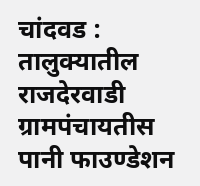चांदवड : तालुक्यातील राजदेरवाडी ग्रामपंचायतीस पानी फाउण्डेशन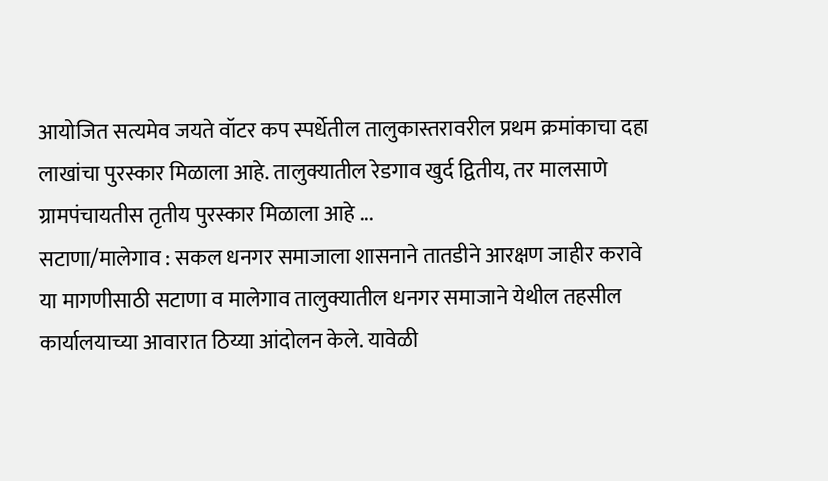आयोजित सत्यमेव जयते वॉटर कप स्पर्धेतील तालुकास्तरावरील प्रथम क्रमांकाचा दहा लाखांचा पुरस्कार मिळाला आहे. तालुक्यातील रेडगाव खुर्द द्वितीय, तर मालसाणे ग्रामपंचायतीस तृतीय पुरस्कार मिळाला आहे ...
सटाणा/मालेगाव : सकल धनगर समाजाला शासनाने तातडीने आरक्षण जाहीर करावे या मागणीसाठी सटाणा व मालेगाव तालुक्यातील धनगर समाजाने येथील तहसील कार्यालयाच्या आवारात ठिय्या आंदोलन केले. यावेळी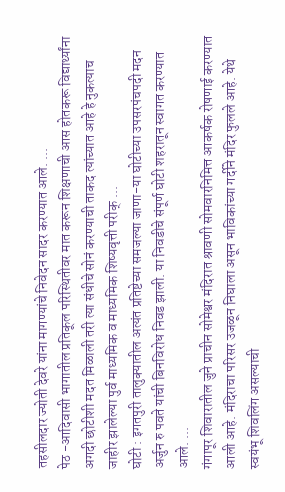तहसीलदार ज्योती देवरे यांना मागण्यांचे निवेदन सादर करण्यात आले. ...
पेठ -आदिवासी भागातील प्रतिकूल परिस्थितीवर मात करून शिक्षणाची आस होतकरू विद्यार्थ्यांना अगदी छोटीशी मदत मिळाली तरी त्या संधीचे सोनं करण्याची ताकद त्यांच्यात आहे हे नुकत्याच जाहीर झालेल्या पुर्व माध्यमिक व माध्यमिक शिष्यवृत्ती परीक् ...
घोटी : इगतपुरी तालुक्यातील अत्यंत प्रतिष्टेच्या समजल्या जाणा-या घोटीच्या उपसरपंचपदी मदन अर्जुन रु पवते यांची बिनविरोध निवड झाली. या निवडीचे संपूर्ण घोटी शहरातून स्वागत करण्यात आले. ...
गंगापूर शिवारातील जुने प्राचीन सोमेश्वर मंदिरात श्रावणी सोमवारनिमित्त आकर्षक रोषणाई करण्यात आली आहे. मंदिराचा परिसर उजळून निघाला असून भाविकांच्या गर्दीने मंदिर फुलले आहे. येथे स्वयंभू शिवलिंग असल्याची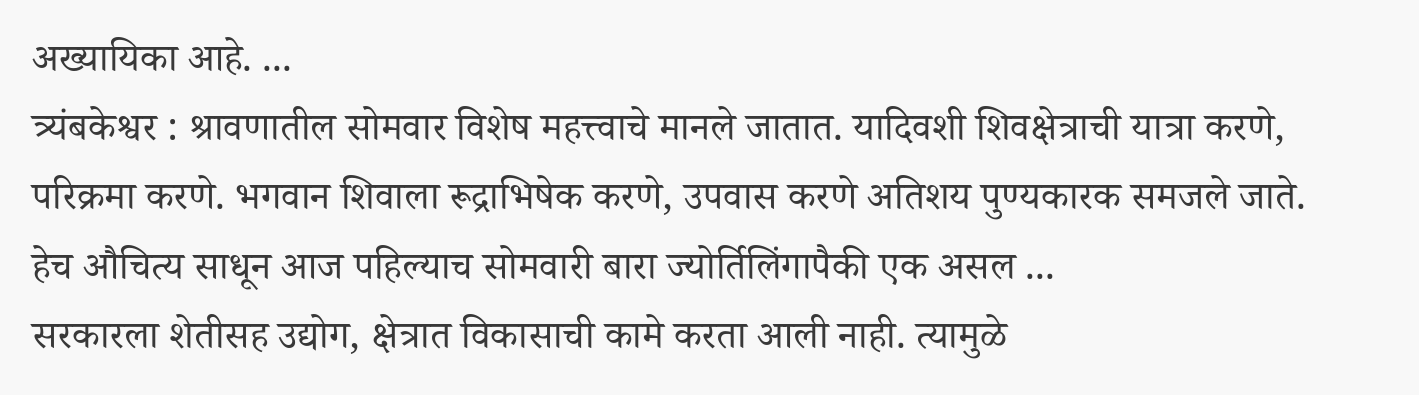अख्यायिका आहे. ...
त्र्यंबकेश्वर : श्रावणातील सोमवार विशेष महत्त्वाचे मानले जातात. यादिवशी शिवक्षेत्राची यात्रा करणे, परिक्रमा करणे. भगवान शिवाला रूद्राभिषेक करणे, उपवास करणे अतिशय पुण्यकारक समजले जाते. हेच औचित्य साधून आज पहिल्याच सोमवारी बारा ज्योर्तिलिंगापैकी एक असल ...
सरकारला शेतीसह उद्योग, क्षेत्रात विकासाची कामे करता आली नाही. त्यामुळे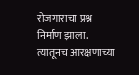रोजगाराचा प्रश्न निर्माण झाला. त्यातूनच आरक्षणाच्या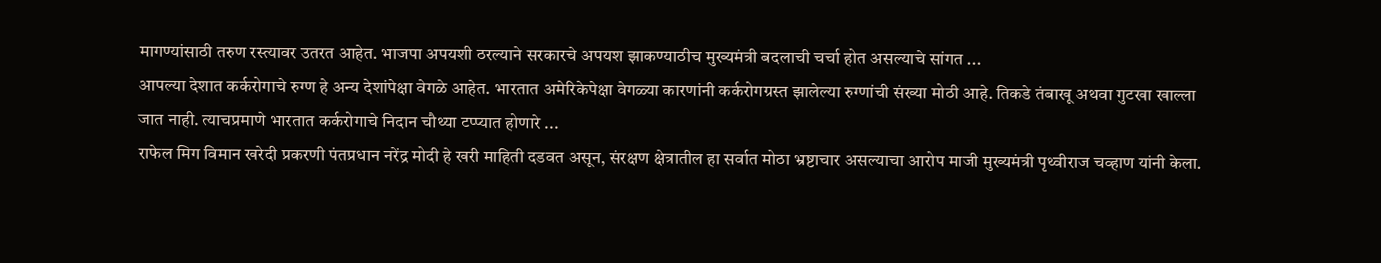मागण्यांसाठी तरुण रस्त्यावर उतरत आहेत. भाजपा अपयशी ठरल्याने सरकारचे अपयश झाकण्याठीच मुख्यमंत्री बदलाची चर्चा होत असल्याचे सांगत ...
आपल्या देशात कर्करोगाचे रुग्ण हे अन्य देशांपेक्षा वेगळे आहेत. भारतात अमेरिकेपेक्षा वेगळ्या कारणांनी कर्करोगग्रस्त झालेल्या रुग्णांची संख्या मोठी आहे. तिकडे तंबाखू अथवा गुटखा खाल्ला जात नाही. त्याचप्रमाणे भारतात कर्करोगाचे निदान चौथ्या टप्प्यात होणारे ...
राफेल मिग विमान खरेदी प्रकरणी पंतप्रधान नरेंद्र मोदी हे खरी माहिती दडवत असून, संरक्षण क्षेत्रातील हा सर्वात मोठा भ्रष्टाचार असल्याचा आरोप माजी मुख्यमंत्री पृथ्वीराज चव्हाण यांनी केला.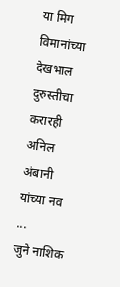या मिग विमानांच्या देखभाल दुरुस्तीचा करारही अनिल अंबानी यांच्या नव ...
जुने नाशिक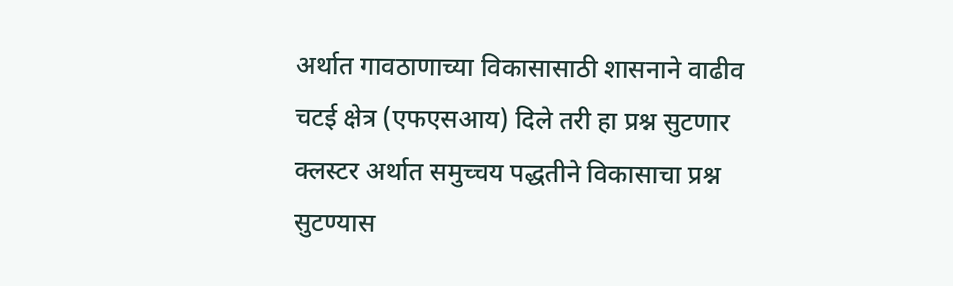अर्थात गावठाणाच्या विकासासाठी शासनाने वाढीव चटई क्षेत्र (एफएसआय) दिले तरी हा प्रश्न सुटणार क्लस्टर अर्थात समुच्चय पद्धतीने विकासाचा प्रश्न सुटण्यास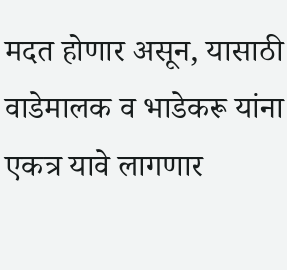मदत होणार असून, यासाठी वाडेमालक व भाडेकरू यांना एकत्र यावे लागणार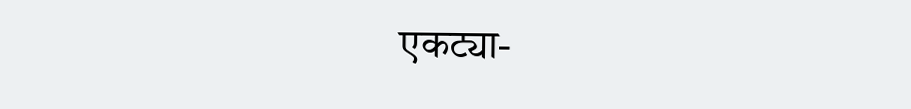एकट्या-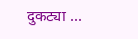दुकट्या ...